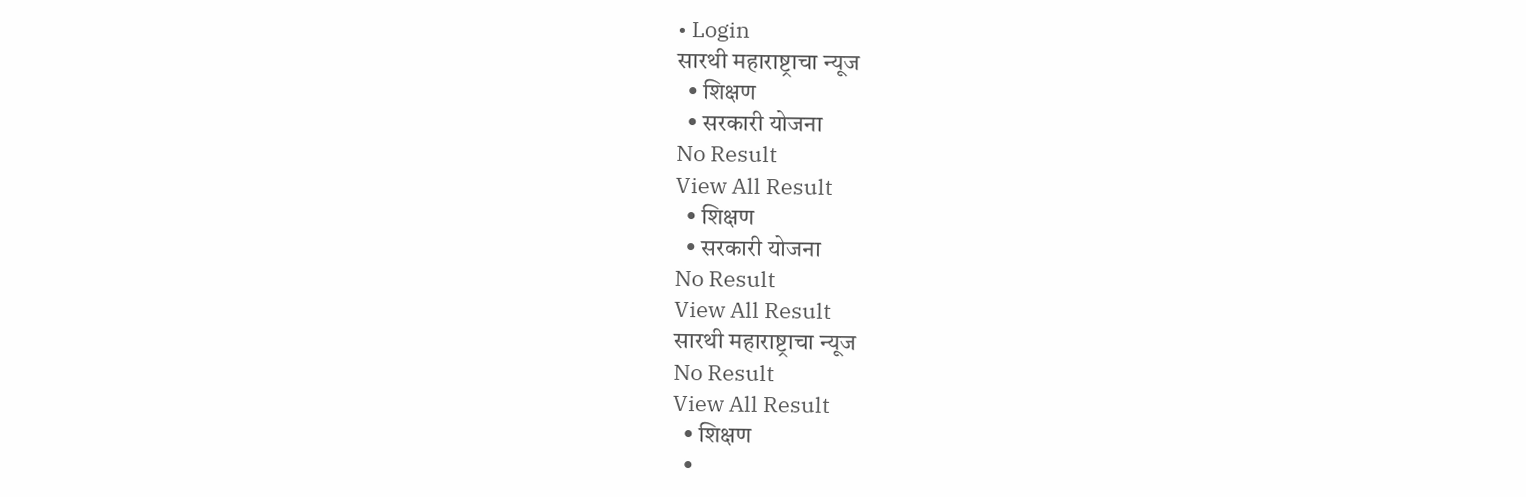• Login
सारथी महाराष्ट्राचा न्यूज
  • शिक्षण
  • सरकारी योजना
No Result
View All Result
  • शिक्षण
  • सरकारी योजना
No Result
View All Result
सारथी महाराष्ट्राचा न्यूज
No Result
View All Result
  • शिक्षण
  •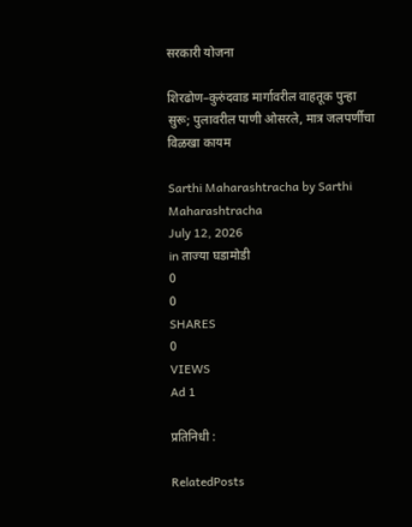सरकारी योजना

शिरढोण–कुरुंदवाड मार्गावरील वाहतूक पुन्हा सुरू; पुलावरील पाणी ओसरले, मात्र जलपर्णीचा विळखा कायम

Sarthi Maharashtracha by Sarthi Maharashtracha
July 12, 2026
in ताज्या घडामोडी
0
0
SHARES
0
VIEWS
Ad 1

प्रतिनिधी :

RelatedPosts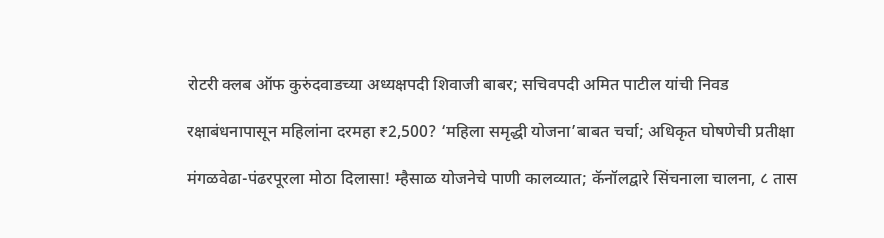रोटरी क्लब ऑफ कुरुंदवाडच्या अध्यक्षपदी शिवाजी बाबर; सचिवपदी अमित पाटील यांची निवड

रक्षाबंधनापासून महिलांना दरमहा ₹2,500? ‘महिला समृद्धी योजना’बाबत चर्चा; अधिकृत घोषणेची प्रतीक्षा

मंगळवेढा-पंढरपूरला मोठा दिलासा! म्हैसाळ योजनेचे पाणी कालव्यात; कॅनॉलद्वारे सिंचनाला चालना, ८ तास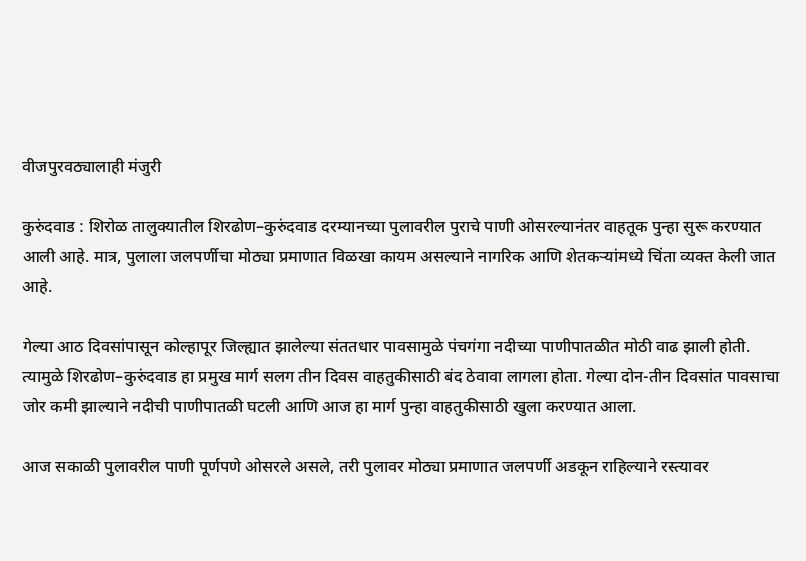वीजपुरवठ्यालाही मंजुरी

कुरुंदवाड : शिरोळ तालुक्यातील शिरढोण–कुरुंदवाड दरम्यानच्या पुलावरील पुराचे पाणी ओसरल्यानंतर वाहतूक पुन्हा सुरू करण्यात आली आहे. मात्र, पुलाला जलपर्णीचा मोठ्या प्रमाणात विळखा कायम असल्याने नागरिक आणि शेतकऱ्यांमध्ये चिंता व्यक्त केली जात आहे.

गेल्या आठ दिवसांपासून कोल्हापूर जिल्ह्यात झालेल्या संततधार पावसामुळे पंचगंगा नदीच्या पाणीपातळीत मोठी वाढ झाली होती. त्यामुळे शिरढोण–कुरुंदवाड हा प्रमुख मार्ग सलग तीन दिवस वाहतुकीसाठी बंद ठेवावा लागला होता. गेल्या दोन-तीन दिवसांत पावसाचा जोर कमी झाल्याने नदीची पाणीपातळी घटली आणि आज हा मार्ग पुन्हा वाहतुकीसाठी खुला करण्यात आला.

आज सकाळी पुलावरील पाणी पूर्णपणे ओसरले असले, तरी पुलावर मोठ्या प्रमाणात जलपर्णी अडकून राहिल्याने रस्त्यावर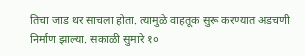तिचा जाड थर साचला होता. त्यामुळे वाहतूक सुरू करण्यात अडचणी निर्माण झाल्या. सकाळी सुमारे १०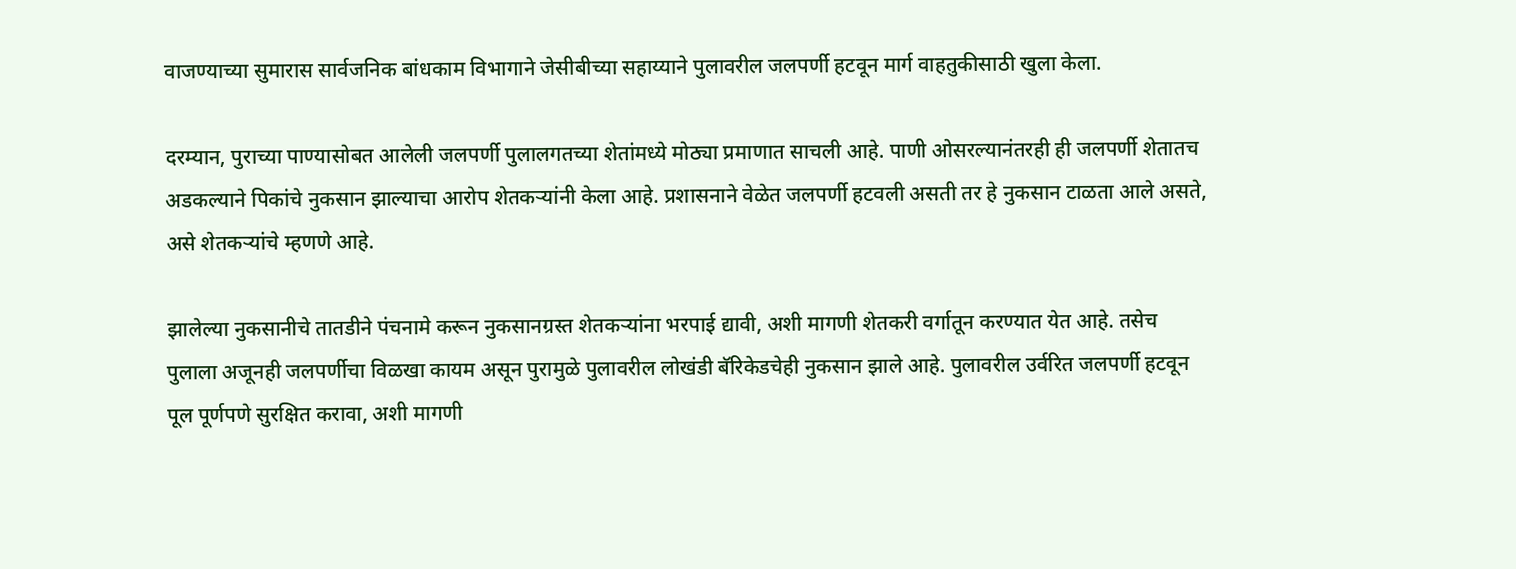वाजण्याच्या सुमारास सार्वजनिक बांधकाम विभागाने जेसीबीच्या सहाय्याने पुलावरील जलपर्णी हटवून मार्ग वाहतुकीसाठी खुला केला.

दरम्यान, पुराच्या पाण्यासोबत आलेली जलपर्णी पुलालगतच्या शेतांमध्ये मोठ्या प्रमाणात साचली आहे. पाणी ओसरल्यानंतरही ही जलपर्णी शेतातच अडकल्याने पिकांचे नुकसान झाल्याचा आरोप शेतकऱ्यांनी केला आहे. प्रशासनाने वेळेत जलपर्णी हटवली असती तर हे नुकसान टाळता आले असते, असे शेतकऱ्यांचे म्हणणे आहे.

झालेल्या नुकसानीचे तातडीने पंचनामे करून नुकसानग्रस्त शेतकऱ्यांना भरपाई द्यावी, अशी मागणी शेतकरी वर्गातून करण्यात येत आहे. तसेच पुलाला अजूनही जलपर्णीचा विळखा कायम असून पुरामुळे पुलावरील लोखंडी बॅरिकेडचेही नुकसान झाले आहे. पुलावरील उर्वरित जलपर्णी हटवून पूल पूर्णपणे सुरक्षित करावा, अशी मागणी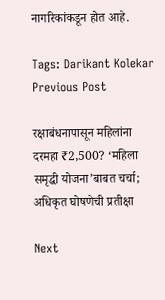नागरिकांकडून होत आहे.

Tags: Darikant Kolekar
Previous Post

रक्षाबंधनापासून महिलांना दरमहा ₹2,500? ‘महिला समृद्धी योजना’बाबत चर्चा; अधिकृत घोषणेची प्रतीक्षा

Next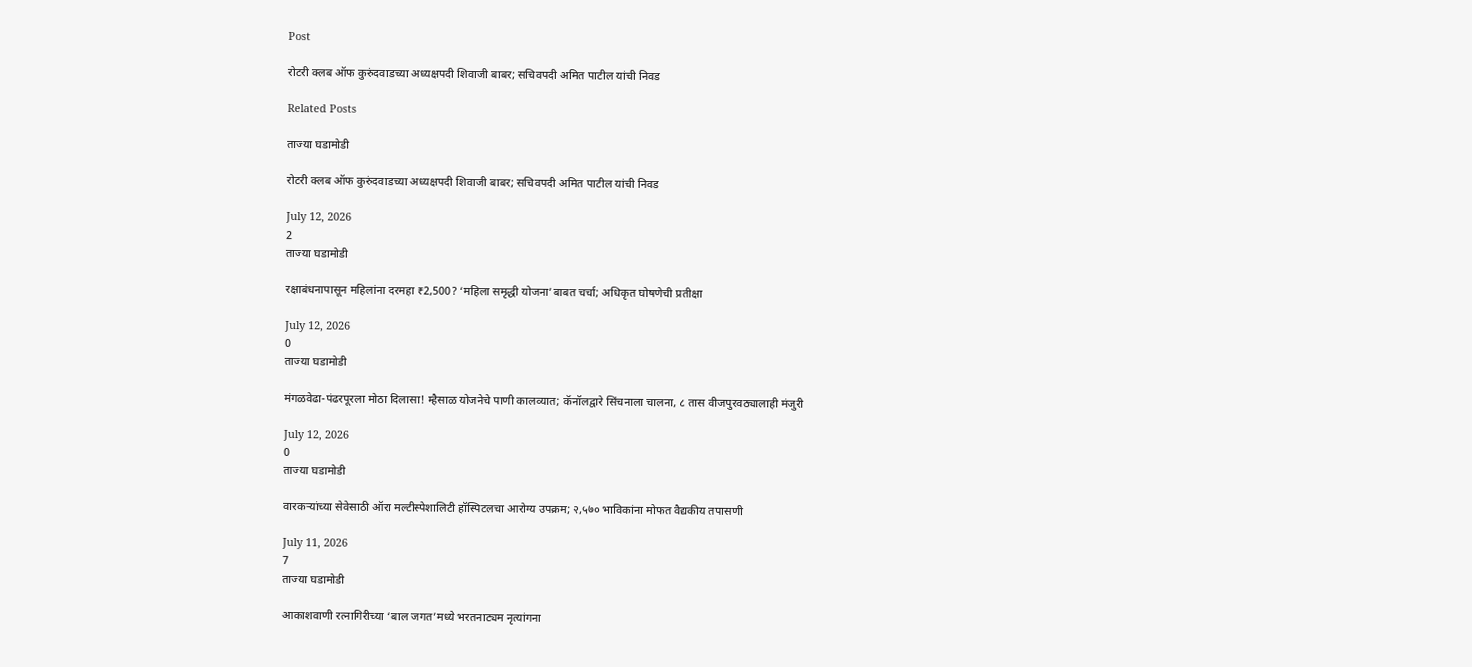Post

रोटरी क्लब ऑफ कुरुंदवाडच्या अध्यक्षपदी शिवाजी बाबर; सचिवपदी अमित पाटील यांची निवड

Related Posts

ताज्या घडामोडी

रोटरी क्लब ऑफ कुरुंदवाडच्या अध्यक्षपदी शिवाजी बाबर; सचिवपदी अमित पाटील यांची निवड

July 12, 2026
2
ताज्या घडामोडी

रक्षाबंधनापासून महिलांना दरमहा ₹2,500? ‘महिला समृद्धी योजना’बाबत चर्चा; अधिकृत घोषणेची प्रतीक्षा

July 12, 2026
0
ताज्या घडामोडी

मंगळवेढा-पंढरपूरला मोठा दिलासा! म्हैसाळ योजनेचे पाणी कालव्यात; कॅनॉलद्वारे सिंचनाला चालना, ८ तास वीजपुरवठ्यालाही मंजुरी

July 12, 2026
0
ताज्या घडामोडी

वारकऱ्यांच्या सेवेसाठी ऑरा मल्टीस्पेशालिटी हॉस्पिटलचा आरोग्य उपक्रम; २,५७० भाविकांना मोफत वैद्यकीय तपासणी

July 11, 2026
7
ताज्या घडामोडी

आकाशवाणी रत्नागिरीच्या ‘बाल जगत’मध्ये भरतनाट्यम नृत्यांगना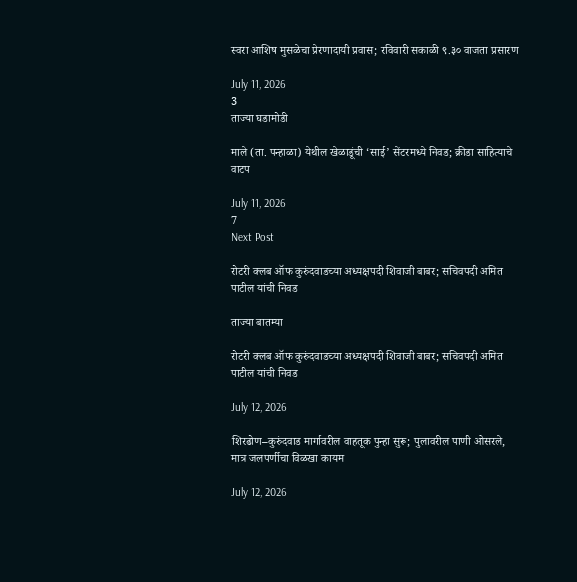स्वरा आशिष मुसळेचा प्रेरणादायी प्रवास; रविवारी सकाळी ९.३० वाजता प्रसारण

July 11, 2026
3
ताज्या घडामोडी

माले (ता. पन्हाळा) येथील खेळाडूंची ‘साई’ सेंटरमध्ये निवड; क्रीडा साहित्याचे वाटप

July 11, 2026
7
Next Post

रोटरी क्लब ऑफ कुरुंदवाडच्या अध्यक्षपदी शिवाजी बाबर; सचिवपदी अमित पाटील यांची निवड

ताज्या बातम्या

रोटरी क्लब ऑफ कुरुंदवाडच्या अध्यक्षपदी शिवाजी बाबर; सचिवपदी अमित पाटील यांची निवड

July 12, 2026

शिरढोण–कुरुंदवाड मार्गावरील वाहतूक पुन्हा सुरू; पुलावरील पाणी ओसरले, मात्र जलपर्णीचा विळखा कायम

July 12, 2026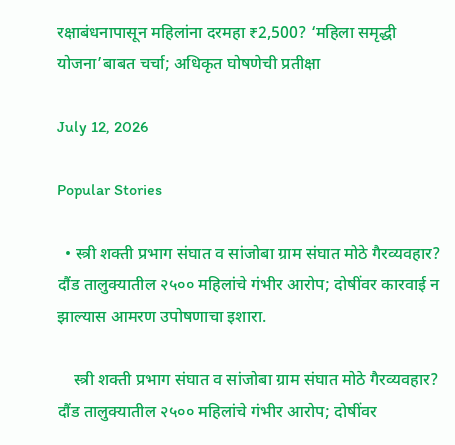रक्षाबंधनापासून महिलांना दरमहा ₹2,500? ‘महिला समृद्धी योजना’बाबत चर्चा; अधिकृत घोषणेची प्रतीक्षा

July 12, 2026

Popular Stories

  • स्त्री शक्ती प्रभाग संघात व सांजोबा ग्राम संघात मोठे गैरव्यवहार? दौंड तालुक्यातील २५०० महिलांचे गंभीर आरोप; दोषींवर कारवाई न झाल्यास आमरण उपोषणाचा इशारा.

    स्त्री शक्ती प्रभाग संघात व सांजोबा ग्राम संघात मोठे गैरव्यवहार? दौंड तालुक्यातील २५०० महिलांचे गंभीर आरोप; दोषींवर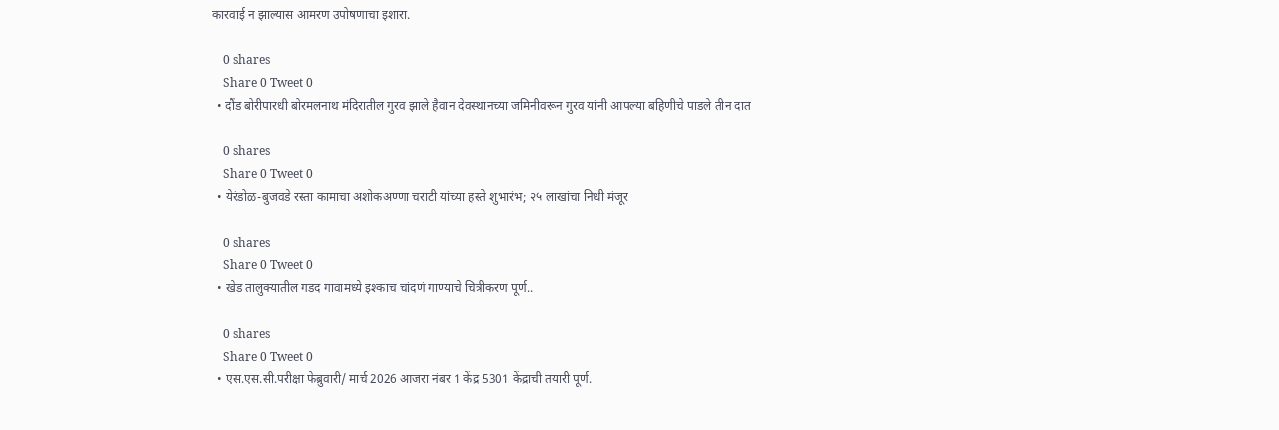कारवाई न झाल्यास आमरण उपोषणाचा इशारा.

    0 shares
    Share 0 Tweet 0
  • दौंड बोरीपारधी बोरमलनाथ मंदिरातील गुरव झाले हैवान देवस्थानच्या जमिनीवरून गुरव यांनी आपल्या बहिणीचे पाडले तीन दात

    0 shares
    Share 0 Tweet 0
  • येरंडोळ-बुजवडे रस्ता कामाचा अशोकअण्णा चराटी यांच्या हस्ते शुभारंभ; २५ लाखांचा निधी मंजूर

    0 shares
    Share 0 Tweet 0
  • खेड तालुक्यातील गडद गावामध्ये इश्काच चांदणं गाण्याचे चित्रीकरण पूर्ण..

    0 shares
    Share 0 Tweet 0
  • एस.एस.सी.परीक्षा फेब्रुवारी/ मार्च 2026 आजरा नंबर 1 केंद्र 5301 केंद्राची तयारी पूर्ण.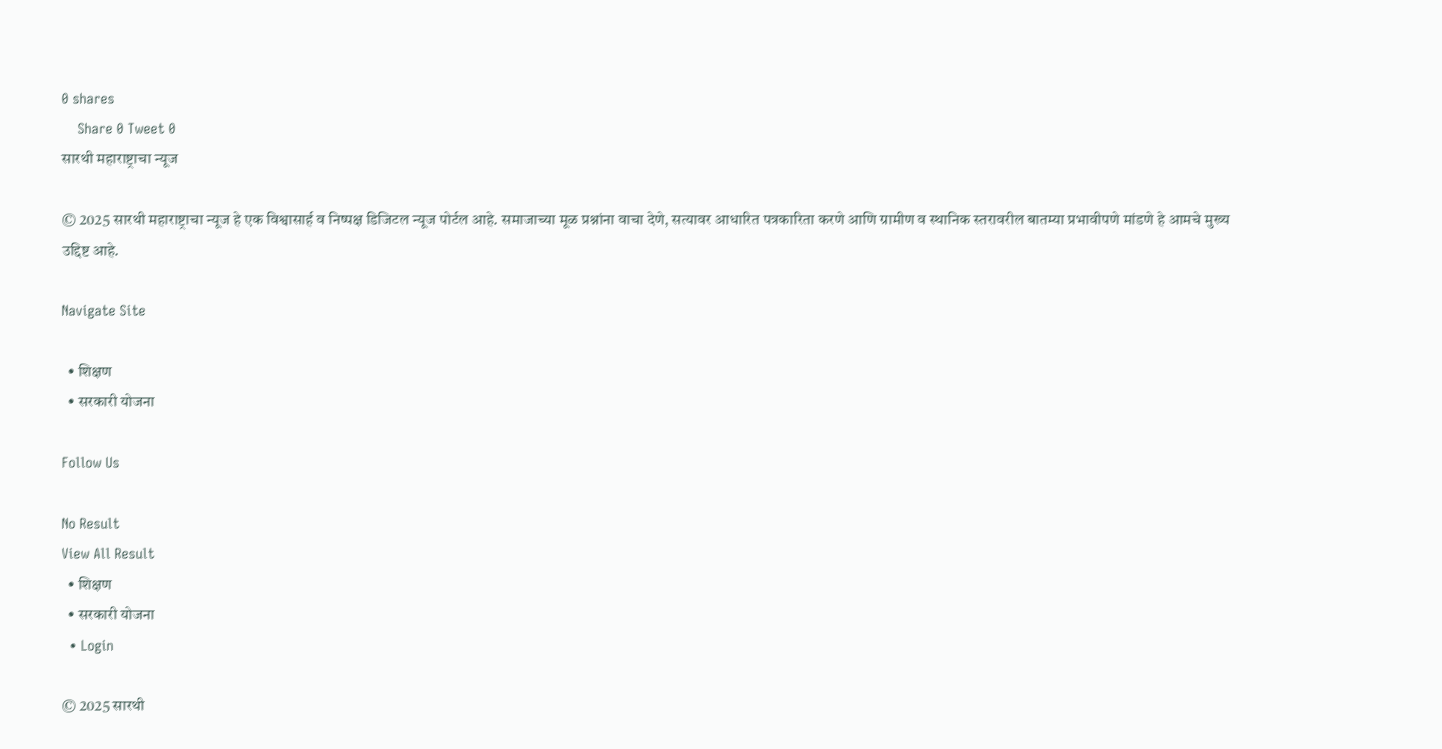0 shares
    Share 0 Tweet 0
सारथी महाराष्ट्राचा न्यूज

© 2025 सारथी महाराष्ट्राचा न्यूज हे एक विश्वासार्ह व निष्पक्ष डिजिटल न्यूज पोर्टल आहे. समाजाच्या मूळ प्रश्नांना वाचा देणे, सत्यावर आधारित पत्रकारिता करणे आणि ग्रामीण व स्थानिक स्तरावरील बातम्या प्रभावीपणे मांडणे हे आमचे मुख्य उद्दिष्ट आहे.

Navigate Site

  • शिक्षण
  • सरकारी योजना

Follow Us

No Result
View All Result
  • शिक्षण
  • सरकारी योजना
  • Login

© 2025 सारथी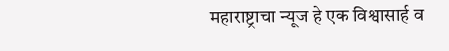महाराष्ट्राचा न्यूज हे एक विश्वासार्ह व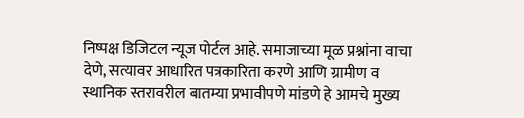निष्पक्ष डिजिटल न्यूज पोर्टल आहे. समाजाच्या मूळ प्रश्नांना वाचा देणे, सत्यावर आधारित पत्रकारिता करणे आणि ग्रामीण व स्थानिक स्तरावरील बातम्या प्रभावीपणे मांडणे हे आमचे मुख्य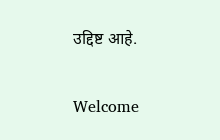उद्दिष्ट आहे.

Welcome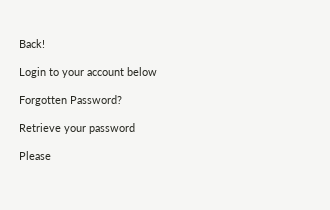Back!

Login to your account below

Forgotten Password?

Retrieve your password

Please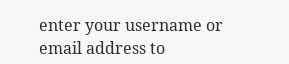enter your username or email address to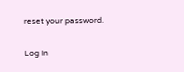reset your password.

Log In